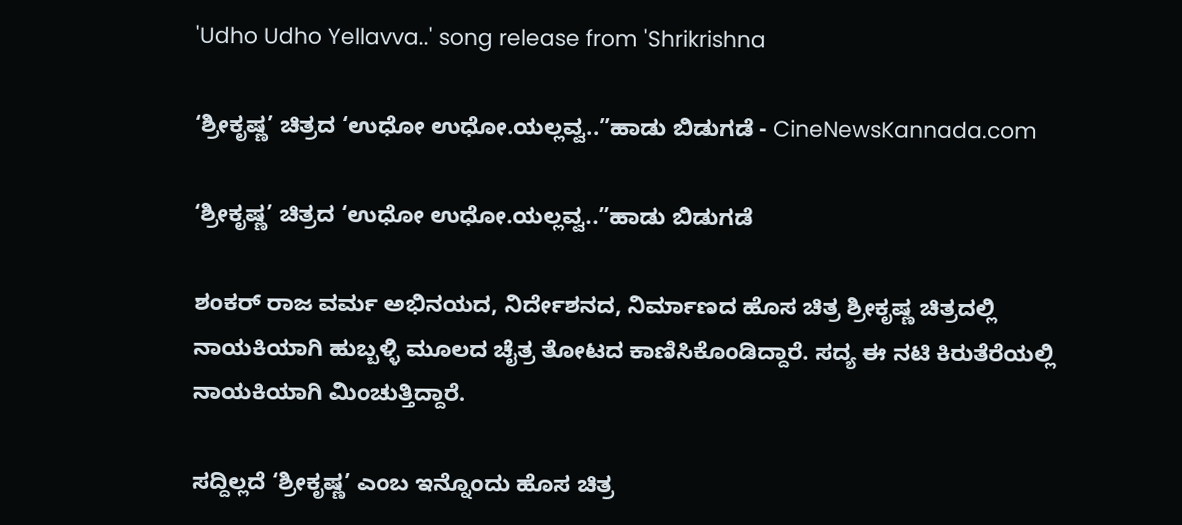'Udho Udho Yellavva..' song release from 'Shrikrishna

‘ಶ್ರೀಕೃಷ್ಣ’ ಚಿತ್ರದ ‘ಉಧೋ ಉಧೋ.ಯಲ್ಲವ್ವ..”ಹಾಡು ಬಿಡುಗಡೆ - CineNewsKannada.com

‘ಶ್ರೀಕೃಷ್ಣ’ ಚಿತ್ರದ ‘ಉಧೋ ಉಧೋ.ಯಲ್ಲವ್ವ..”ಹಾಡು ಬಿಡುಗಡೆ

ಶಂಕರ್‍ ರಾಜ ವರ್ಮ ಅಭಿನಯದ, ನಿರ್ದೇಶನದ, ನಿರ್ಮಾಣದ ಹೊಸ ಚಿತ್ರ ಶ್ರೀಕೃಷ್ಣ ಚಿತ್ರದಲ್ಲಿ ನಾಯಕಿಯಾಗಿ ಹುಬ್ಬಳ್ಳಿ ಮೂಲದ ಚೈತ್ರ ತೋಟದ ಕಾಣಿಸಿಕೊಂಡಿದ್ದಾರೆ. ಸದ್ಯ ಈ ನಟಿ‌ ಕಿರುತೆರೆಯಲ್ಲಿ ನಾಯಕಿಯಾಗಿ ಮಿಂಚುತ್ತಿದ್ದಾರೆ.

ಸದ್ದಿಲ್ಲದೆ ‘ಶ್ರೀಕೃಷ್ಣ’ ಎಂಬ ಇನ್ನೊಂದು ಹೊಸ ಚಿತ್ರ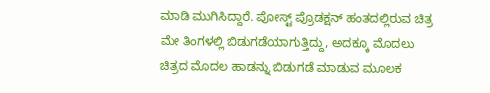ಮಾಡಿ ಮುಗಿಸಿದ್ದಾರೆ. ಪೋಸ್ಟ್ ಪ್ರೊಡಕ್ಷನ್ ಹಂತದಲ್ಲಿರುವ ಚಿತ್ರ ಮೇ ತಿಂಗಳಲ್ಲಿ ಬಿಡುಗಡೆಯಾಗುತ್ತಿದ್ದು, ಅದಕ್ಕೂ ಮೊದಲು ಚಿತ್ರದ ಮೊದಲ ಹಾಡನ್ನು ಬಿಡುಗಡೆ ಮಾಡುವ ಮೂಲಕ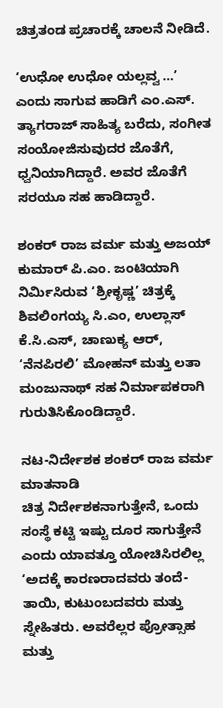ಚಿತ್ರತಂಡ ಪ್ರಚಾರಕ್ಕೆ ಚಾಲನೆ ನೀಡಿದೆ.

‘ಉಧೋ ಉಧೋ ಯಲ್ಲವ್ವ …’ ಎಂದು ಸಾಗುವ ಹಾಡಿಗೆ ಎಂ.ಎಸ್‍. ತ್ಯಾಗರಾಜ್‍ ಸಾಹಿತ್ಯ ಬರೆದು, ಸಂಗೀತ ಸಂಯೋಜಿಸುವುದರ ಜೊತೆಗೆ, ಧ್ವನಿಯಾಗಿದ್ದಾರೆ. ಅವರ ಜೊತೆಗೆ ಸರಯೂ ಸಹ ಹಾಡಿದ್ದಾರೆ.

ಶಂಕರ್‍ ರಾಜ ವರ್ಮ ಮತ್ತು ಅಜಯ್‍ ಕುಮಾರ್ ಪಿ.ಎಂ. ಜಂಟಿಯಾಗಿ ನಿರ್ಮಿಸಿರುವ ‘ಶ್ರೀಕೃಷ್ಣ’ ಚಿತ್ರಕ್ಕೆ ಶಿವಲಿಂಗಯ್ಯ ಸಿ.ಎಂ, ಉಲ್ಲಾಸ್‍ ಕೆ.ಸಿ.ಎಸ್, ಚಾಣುಕ್ಯ ಆರ್‍, ‘ನೆನಪಿರಲಿ’ ಮೋಹನ್‍ ಮತ್ತು ಲತಾ ಮಂಜುನಾಥ್‍ ಸಹ ನಿರ್ಮಾಪಕರಾಗಿ ಗುರುತಿಸಿಕೊಂಡಿದ್ದಾರೆ.

ನಟ-ನಿರ್ದೇಶಕ ಶಂಕರ್‍ ರಾಜ ವರ್ಮ ಮಾತನಾಡಿ
ಚಿತ್ರ ನಿರ್ದೇಶಕನಾಗುತ್ತೇನೆ, ಒಂದು ಸಂಸ್ಥೆ ಕಟ್ಟಿ ಇಷ್ಟು ದೂರ ಸಾಗುತ್ತೇನೆ ಎಂದು ಯಾವತ್ತೂ ಯೋಚಿಸಿರಲಿಲ್ಲ ‘ಅದಕ್ಕೆ ಕಾರಣರಾದವರು ತಂದೆ-ತಾಯಿ, ಕುಟುಂಬದವರು ಮತ್ತು ಸ್ನೇಹಿತರು. ಅವರೆಲ್ಲರ ಪ್ರೋತ್ಸಾಹ ಮತ್ತು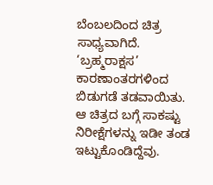ಬೆಂಬಲದಿಂದ ಚಿತ್ರ ಸಾಧ್ಯವಾಗಿದೆ. ‘ಬ್ರಹ್ಮರಾಕ್ಷಸ’ ಕಾರಣಾಂತರಗಳಿಂದ ಬಿಡುಗಡೆ ತಡವಾಯಿತು. ಆ ಚಿತ್ರದ ಬಗ್ಗೆ ಸಾಕಷ್ಟು ನಿರೀಕ್ಷೆಗಳನ್ನು ಇಡೀ ತಂಡ ಇಟ್ಟುಕೊಂಡಿದ್ದೆವು.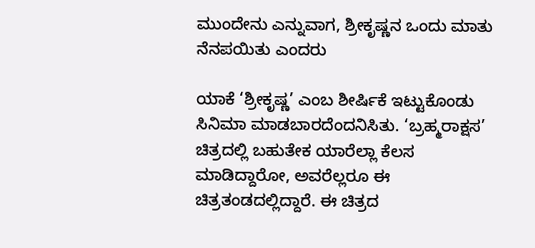ಮುಂದೇನು ಎನ್ನುವಾಗ, ಶ್ರೀಕೃಷ್ಣನ ಒಂದು ಮಾತು ನೆನಪಯಿತು ಎಂದರು

ಯಾಕೆ ‘ಶ್ರೀಕೃಷ್ಣ’ ಎಂಬ ಶೀರ್ಷಿಕೆ ಇಟ್ಟುಕೊಂಡು ಸಿನಿಮಾ ಮಾಡಬಾರದೆಂದನಿಸಿತು. ‘ಬ್ರಹ್ಮರಾಕ್ಷಸ’ ಚಿತ್ರದಲ್ಲಿ ಬಹುತೇಕ ಯಾರೆಲ್ಲಾ ಕೆಲಸ ಮಾಡಿದ್ದಾರೋ, ಅವರೆಲ್ಲರೂ ಈ ಚಿತ್ರತಂಡದಲ್ಲಿದ್ದಾರೆ. ಈ ಚಿತ್ರದ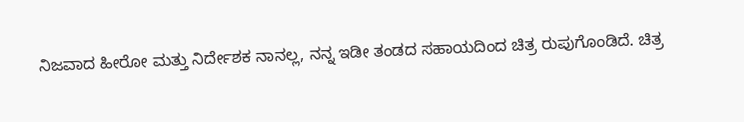ನಿಜವಾದ ಹೀರೋ ಮತ್ತು ನಿರ್ದೇಶಕ ನಾನಲ್ಲ, ನನ್ನ ಇಡೀ ತಂಡದ ಸಹಾಯದಿಂದ ಚಿತ್ರ ರುಪುಗೊಂಡಿದೆ. ಚಿತ್ರ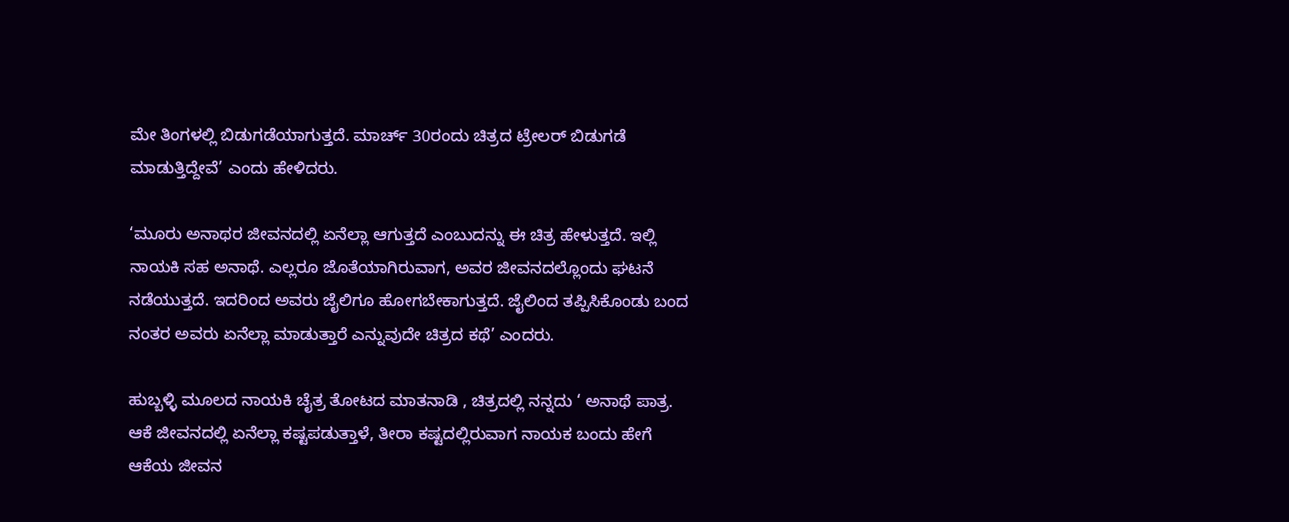ಮೇ ತಿಂಗಳಲ್ಲಿ ಬಿಡುಗಡೆಯಾಗುತ್ತದೆ. ಮಾರ್ಚ್ 30ರಂದು ಚಿತ್ರದ ಟ್ರೇಲರ್‍ ಬಿಡುಗಡೆ ಮಾಡುತ್ತಿದ್ದೇವೆ’ ಎಂದು ಹೇಳಿದರು.

‘ಮೂರು ಅನಾಥರ ಜೀವನದಲ್ಲಿ ಏನೆಲ್ಲಾ ಆಗುತ್ತದೆ ಎಂಬುದನ್ನು ಈ ಚಿತ್ರ ಹೇಳುತ್ತದೆ. ಇಲ್ಲಿ ನಾಯಕಿ ಸಹ ಅನಾಥೆ. ಎಲ್ಲರೂ ಜೊತೆಯಾಗಿರುವಾಗ, ಅವರ ಜೀವನದಲ್ಲೊಂದು ಘಟನೆ ನಡೆಯುತ್ತದೆ. ಇದರಿಂದ ಅವರು ಜೈಲಿಗೂ ಹೋಗಬೇಕಾಗುತ್ತದೆ. ಜೈಲಿಂದ ತಪ್ಪಿಸಿಕೊಂಡು ಬಂದ ನಂತರ ಅವರು ಏನೆಲ್ಲಾ ಮಾಡುತ್ತಾರೆ ಎನ್ನುವುದೇ ಚಿತ್ರದ ಕಥೆ’ ಎಂದರು.

ಹುಬ್ಬಳ್ಳಿ ಮೂಲದ ನಾಯಕಿ ಚೈತ್ರ ತೋಟದ ಮಾತನಾಡಿ , ಚಿತ್ರದಲ್ಲಿ ನನ್ನದು ‘ ಅನಾಥೆ ಪಾತ್ರ. ಆಕೆ ಜೀವನದಲ್ಲಿ ಏನೆಲ್ಲಾ ಕಷ್ಟಪಡುತ್ತಾಳೆ, ತೀರಾ ಕಷ್ಟದಲ್ಲಿರುವಾಗ ನಾಯಕ ಬಂದು ಹೇಗೆ ಆಕೆಯ ಜೀವನ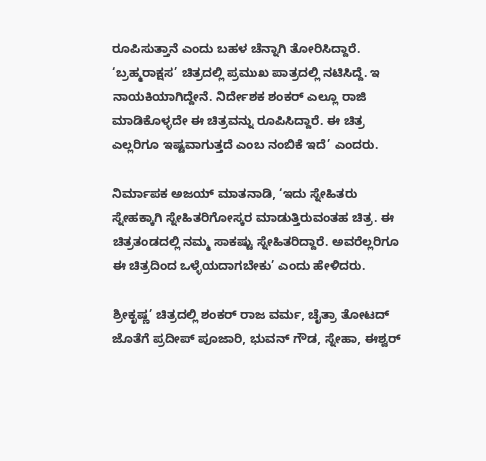ರೂಪಿಸುತ್ತಾನೆ ಎಂದು ಬಹಳ ಚೆನ್ನಾಗಿ ತೋರಿಸಿದ್ದಾರೆ. ‘ಬ್ರಹ್ಮರಾಕ್ಷಸ’ ಚಿತ್ರದಲ್ಲಿ ಪ್ರಮುಖ ಪಾತ್ರದಲ್ಲಿ ನಟಿಸಿದ್ದೆ. ಇ ನಾಯಕಿಯಾಗಿದ್ದೇನೆ. ನಿರ್ದೇಶಕ ಶಂಕರ್‍ ಎಲ್ಲೂ ರಾಜಿ ಮಾಡಿಕೊಳ್ಳದೇ ಈ ಚಿತ್ರವನ್ನು ರೂಪಿಸಿದ್ದಾರೆ. ಈ ಚಿತ್ರ ಎಲ್ಲರಿಗೂ ಇಷ್ಟವಾಗುತ್ತದೆ ಎಂಬ ನಂಬಿಕೆ ಇದೆ’ ಎಂದರು.

ನಿರ್ಮಾಪಕ ಅಜಯ್‍ ಮಾತನಾಡಿ, ‘ಇದು ಸ್ನೇಹಿತರು ಸ್ನೇಹಕ್ಕಾಗಿ ಸ್ನೇಹಿತರಿಗೋಸ್ಕರ ಮಾಡುತ್ತಿರುವಂತಹ ಚಿತ್ರ. ಈ ಚಿತ್ರತಂಡದಲ್ಲಿ ನಮ್ಮ ಸಾಕಷ್ಟು ಸ್ನೇಹಿತರಿದ್ದಾರೆ. ಅವರೆಲ್ಲರಿಗೂ ಈ ಚಿತ್ರದಿಂದ ಒಳ್ಳೆಯದಾಗಬೇಕು’ ಎಂದು ಹೇಳಿದರು.

ಶ್ರೀಕೃಷ್ಣ’ ಚಿತ್ರದಲ್ಲಿ ಶಂಕರ್‍ ರಾಜ ವರ್ಮ, ಚೈತ್ರಾ ತೋಟದ್‍ ಜೊತೆಗೆ ಪ್ರದೀಪ್‍ ಪೂಜಾರಿ, ಭುವನ್‍ ಗೌಡ, ಸ್ನೇಹಾ, ಈಶ್ವರ್‍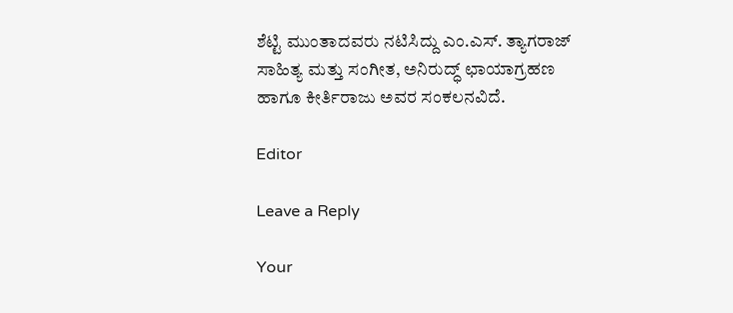ಶೆಟ್ಟಿ ಮುಂತಾದವರು ನಟಿಸಿದ್ದು ಎಂ.ಎಸ್‍. ತ್ಯಾಗರಾಜ್‍ ಸಾಹಿತ್ಯ ಮತ್ತು ಸಂಗೀತ, ಅನಿರುದ್ಧ್ ಛಾಯಾಗ್ರಹಣ ಹಾಗೂ ಕೀರ್ತಿರಾಜು ಅವರ ಸಂಕಲನವಿದೆ.

Editor

Leave a Reply

Your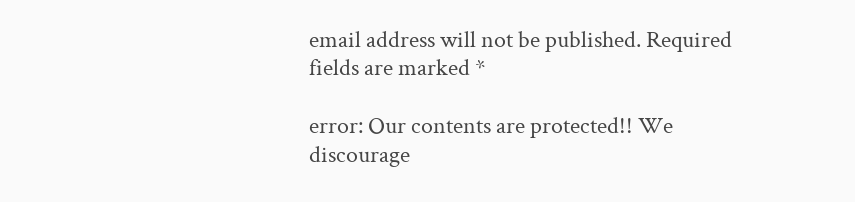email address will not be published. Required fields are marked *

error: Our contents are protected!! We discourage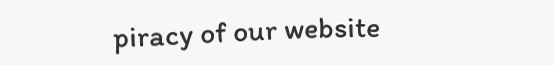piracy of our website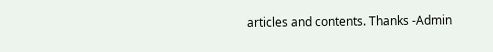articles and contents. Thanks -Admin